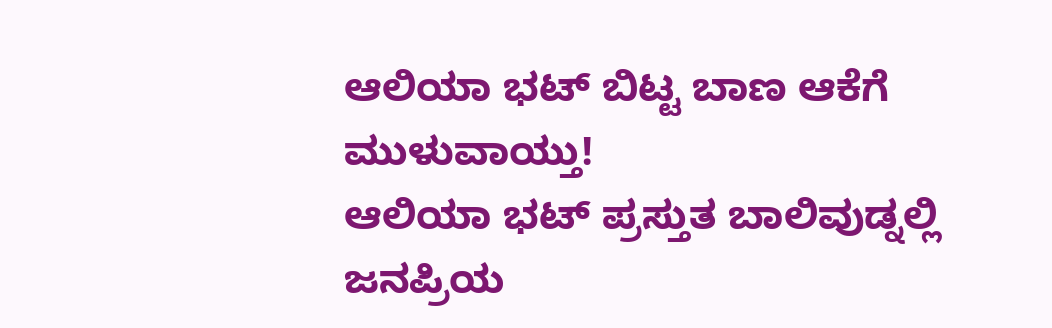ಆಲಿಯಾ ಭಟ್ ಬಿಟ್ಟ ಬಾಣ ಆಕೆಗೆ ಮುಳುವಾಯ್ತು!
ಆಲಿಯಾ ಭಟ್ ಪ್ರಸ್ತುತ ಬಾಲಿವುಡ್ನಲ್ಲಿ ಜನಪ್ರಿಯ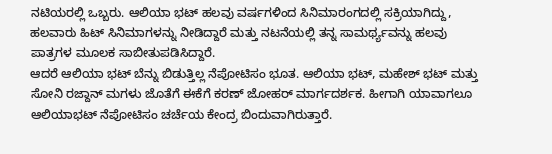ನಟಿಯರಲ್ಲಿ ಒಬ್ಬರು. ಆಲಿಯಾ ಭಟ್ ಹಲವು ವರ್ಷಗಳಿಂದ ಸಿನಿಮಾರಂಗದಲ್ಲಿ ಸಕ್ರಿಯಾಗಿದ್ದು, ಹಲವಾರು ಹಿಟ್ ಸಿನಿಮಾಗಳನ್ನು ನೀಡಿದ್ದಾರೆ ಮತ್ತು ನಟನೆಯಲ್ಲಿ ತನ್ನ ಸಾಮರ್ಥ್ಯವನ್ನು ಹಲವು ಪಾತ್ರಗಳ ಮೂಲಕ ಸಾಬೀತುಪಡಿಸಿದ್ದಾರೆ.
ಆದರೆ ಆಲಿಯಾ ಭಟ್ ಬೆನ್ನು ಬಿಡುತ್ತಿಲ್ಲ ನೆಪೋಟಿಸಂ ಭೂತ. ಆಲಿಯಾ ಭಟ್, ಮಹೇಶ್ ಭಟ್ ಮತ್ತು ಸೋನಿ ರಜ್ದಾನ್ ಮಗಳು ಜೊತೆಗೆ ಈಕೆಗೆ ಕರಣ್ ಜೋಹರ್ ಮಾರ್ಗದರ್ಶಕ. ಹೀಗಾಗಿ ಯಾವಾಗಲೂ ಆಲಿಯಾಭಟ್ ನೆಪೋಟಿಸಂ ಚರ್ಚೆಯ ಕೇಂದ್ರ ಬಿಂದುವಾಗಿರುತ್ತಾರೆ.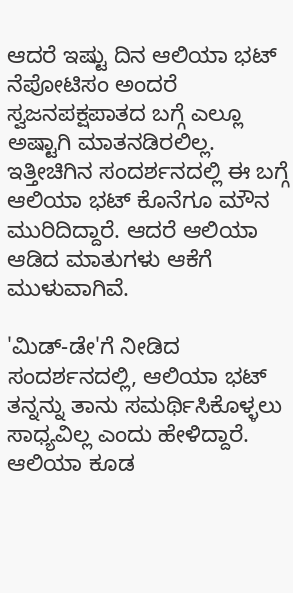ಆದರೆ ಇಷ್ಟು ದಿನ ಆಲಿಯಾ ಭಟ್ ನೆಪೋಟಿಸಂ ಅಂದರೆ ಸ್ವಜನಪಕ್ಷಪಾತದ ಬಗ್ಗೆ ಎಲ್ಲೂ ಅಷ್ಟಾಗಿ ಮಾತನಡಿರಲಿಲ್ಲ. ಇತ್ತೀಚಿಗಿನ ಸಂದರ್ಶನದಲ್ಲಿ ಈ ಬಗ್ಗೆ ಆಲಿಯಾ ಭಟ್ ಕೊನೆಗೂ ಮೌನ ಮುರಿದಿದ್ದಾರೆ. ಆದರೆ ಆಲಿಯಾ ಆಡಿದ ಮಾತುಗಳು ಆಕೆಗೆ ಮುಳುವಾಗಿವೆ.

'ಮಿಡ್-ಡೇ'ಗೆ ನೀಡಿದ ಸಂದರ್ಶನದಲ್ಲಿ, ಆಲಿಯಾ ಭಟ್ ತನ್ನನ್ನು ತಾನು ಸಮರ್ಥಿಸಿಕೊಳ್ಳಲು ಸಾಧ್ಯವಿಲ್ಲ ಎಂದು ಹೇಳಿದ್ದಾರೆ. ಆಲಿಯಾ ಕೂಡ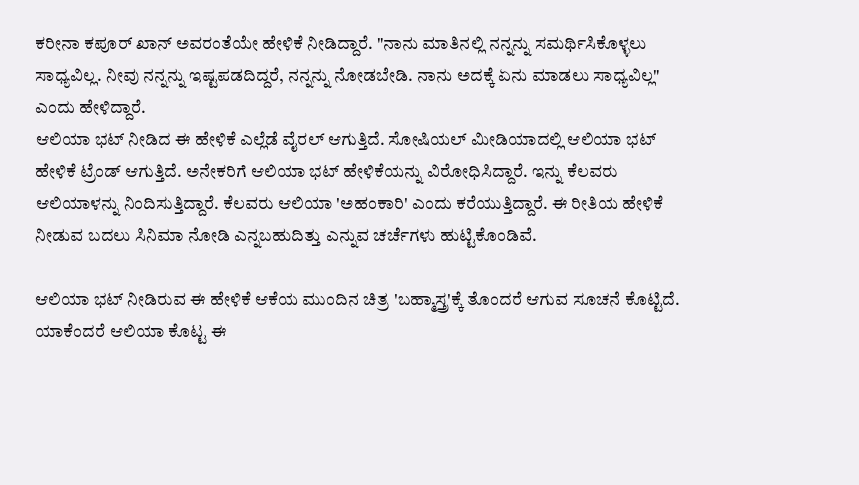ಕರೀನಾ ಕಪೂರ್ ಖಾನ್ ಅವರಂತೆಯೇ ಹೇಳಿಕೆ ನೀಡಿದ್ದಾರೆ. "ನಾನು ಮಾತಿನಲ್ಲಿ ನನ್ನನ್ನು ಸಮರ್ಥಿಸಿಕೊಳ್ಳಲು ಸಾಧ್ಯವಿಲ್ಲ. ನೀವು ನನ್ನನ್ನು ಇಷ್ಟಪಡದಿದ್ದರೆ, ನನ್ನನ್ನು ನೋಡಬೇಡಿ. ನಾನು ಅದಕ್ಕೆ ಏನು ಮಾಡಲು ಸಾಧ್ಯವಿಲ್ಲ" ಎಂದು ಹೇಳಿದ್ದಾರೆ.
ಆಲಿಯಾ ಭಟ್ ನೀಡಿದ ಈ ಹೇಳಿಕೆ ಎಲ್ಲೆಡೆ ವೈರಲ್ ಆಗುತ್ತಿದೆ. ಸೋಷಿಯಲ್ ಮೀಡಿಯಾದಲ್ಲಿ ಆಲಿಯಾ ಭಟ್ ಹೇಳಿಕೆ ಟ್ರೆಂಡ್ ಆಗುತ್ತಿದೆ. ಅನೇಕರಿಗೆ ಆಲಿಯಾ ಭಟ್ ಹೇಳಿಕೆಯನ್ನು ವಿರೋಧಿಸಿದ್ದಾರೆ. ಇನ್ನು ಕೆಲವರು ಆಲಿಯಾಳನ್ನು ನಿಂದಿಸುತ್ತಿದ್ದಾರೆ. ಕೆಲವರು ಆಲಿಯಾ 'ಅಹಂಕಾರಿ' ಎಂದು ಕರೆಯುತ್ತಿದ್ದಾರೆ. ಈ ರೀತಿಯ ಹೇಳಿಕೆ ನೀಡುವ ಬದಲು ಸಿನಿಮಾ ನೋಡಿ ಎನ್ನಬಹುದಿತ್ತು ಎನ್ನುವ ಚರ್ಚೆಗಳು ಹುಟ್ಟಿಕೊಂಡಿವೆ.

ಆಲಿಯಾ ಭಟ್ ನೀಡಿರುವ ಈ ಹೇಳಿಕೆ ಆಕೆಯ ಮುಂದಿನ ಚಿತ್ರ 'ಬಹ್ಮಾಸ್ತ್ರ'ಕ್ಕೆ ತೊಂದರೆ ಆಗುವ ಸೂಚನೆ ಕೊಟ್ಟಿದೆ. ಯಾಕೆಂದರೆ ಆಲಿಯಾ ಕೊಟ್ಟ ಈ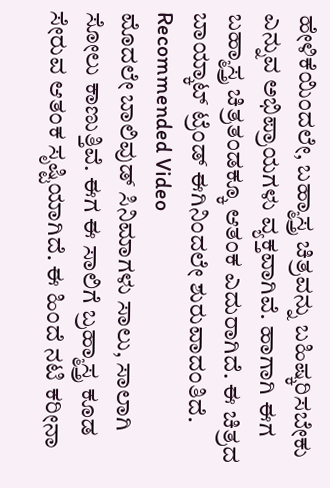ಹೇಳಿಕೆಯಿಂದಲೇ, ಬಹ್ಮಾಸ್ತ್ರ ಚಿತ್ರವನ್ನು ಬಹಿಷ್ಕರಿಸಬೇಕು ಎನ್ನುವ ಅಭಿಪ್ರಾಯಗಳು ವ್ಯಕ್ತವಾಗಿವೆ. ಹಾಗಾಗಿ ಈಗ ಬಹ್ಮಾಸ್ತ್ರ ಚಿತ್ರತಂಡಕ್ಕೂ ಆತಂಕ ಎದುರಾಗಿದೆ. ಈ ಚಿತ್ರದ ಬಾಯ್ಕಾಟ್ ಟ್ರೆಂಡ್ ಈಗಿನಿಂದಲೇ ಶುರುವಾದಂತಿದೆ.
Recommended Video
ಮೊದಲೇ ಬಾಲಿವುಡ್ ಸಿನಿಮಾಗಳು ಸಾಲು, ಸಾಲಾಗಿ ಸೋಲು ಕಾಣುತ್ತಿವೆ. ಈಗ ಈ ಸಾಲಿಗೆ ಬ್ರಹ್ಮಾಸ್ತ್ರ ಕೂಡ ಸೇರುವ ಆತಂಕ ಸೃಷ್ಟಿಯಾಗಿದೆ. ಈ ಹಿಂದೆ ನಟಿ ಕರೀನಾ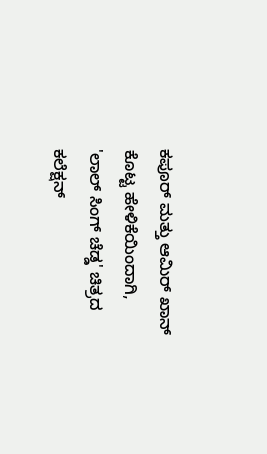ಕಪೂರ್ ಮತ್ತು ಆಮಿರ್ ಖಾನ್ ಕೊಟ್ಟ ಹೇಳಿಕೆಯಿಂದಾಗಿ, 'ಲಾಲ್ ಸಿಂಗ್ ಚೆಡ್ಡ' ಚಿತ್ರದ ಕಲೆಕ್ಷನ್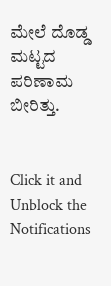ಮೇಲೆ ದೊಡ್ಡ ಮಟ್ಟದ ಪರಿಣಾಮ ಬೀರಿತ್ತು.


Click it and Unblock the Notifications